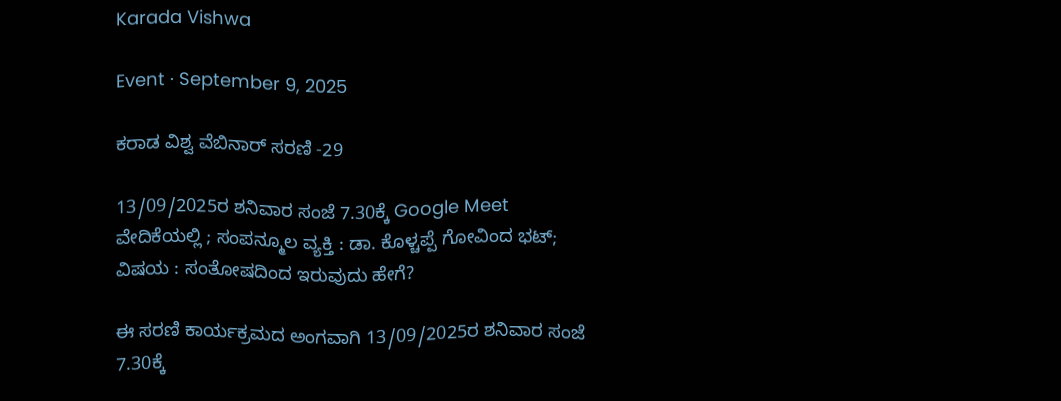Karada Vishwa

Event · September 9, 2025

ಕರಾಡ ವಿಶ್ವ ವೆಬಿನಾರ್ ಸರಣಿ -29

13/09/2025ರ ಶನಿವಾರ ಸಂಜೆ 7.30ಕ್ಕೆ Google Meet ವೇದಿಕೆಯಲ್ಲಿ ; ಸಂಪನ್ಮೂಲ ವ್ಯಕ್ತಿ : ಡಾ. ಕೊಳ್ಚಪ್ಪೆ ಗೋವಿಂದ ಭಟ್; ವಿಷಯ : ಸಂತೋಷದಿಂದ ಇರುವುದು ಹೇಗೆ?

ಈ ಸರಣಿ ಕಾರ್ಯಕ್ರಮದ ಅಂಗವಾಗಿ 13/09/2025ರ ಶನಿವಾರ ಸಂಜೆ 7.30ಕ್ಕೆ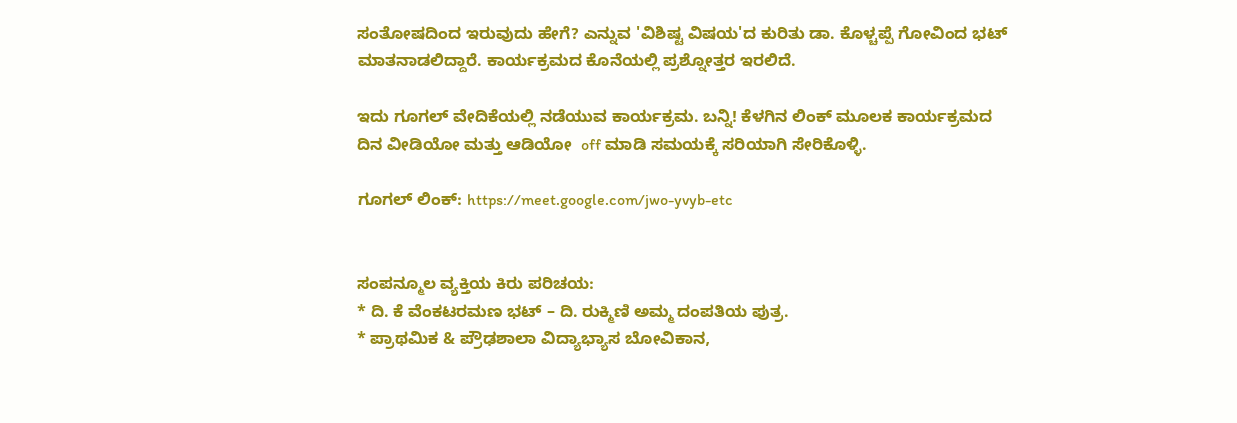ಸಂತೋಷದಿಂದ ಇರುವುದು ಹೇಗೆ? ಎನ್ನುವ 'ವಿಶಿಷ್ಟ ವಿಷಯ'ದ ಕುರಿತು ಡಾ. ಕೊಳ್ಚಪ್ಪೆ ಗೋವಿಂದ ಭಟ್ ಮಾತನಾಡಲಿದ್ದಾರೆ. ಕಾರ್ಯಕ್ರಮದ ಕೊನೆಯಲ್ಲಿ ಪ್ರಶ್ನೋತ್ತರ ಇರಲಿದೆ.

ಇದು ಗೂಗಲ್ ವೇದಿಕೆಯಲ್ಲಿ ನಡೆಯುವ ಕಾರ್ಯಕ್ರಮ. ಬನ್ನಿ! ಕೆಳಗಿನ ಲಿಂಕ್ ಮೂಲಕ ಕಾರ್ಯಕ್ರಮದ ದಿನ ವೀಡಿಯೋ ಮತ್ತು ಆಡಿಯೋ  off ಮಾಡಿ ಸಮಯಕ್ಕೆ ಸರಿಯಾಗಿ ಸೇರಿಕೊಳ್ಳಿ.

ಗೂಗಲ್ ಲಿಂಕ್: https://meet.google.com/jwo-yvyb-etc


ಸಂಪನ್ಮೂಲ ವ್ಯಕ್ತಿಯ ಕಿರು ಪರಿಚಯ:
* ದಿ. ಕೆ ವೆಂಕಟರಮಣ ಭಟ್ – ದಿ. ರುಕ್ಮಿಣಿ ಅಮ್ಮ ದಂಪತಿಯ ಪುತ್ರ.
* ಪ್ರಾಥಮಿಕ & ಪ್ರೌಢಶಾಲಾ ವಿದ್ಯಾಭ್ಯಾಸ ಬೋವಿಕಾನ,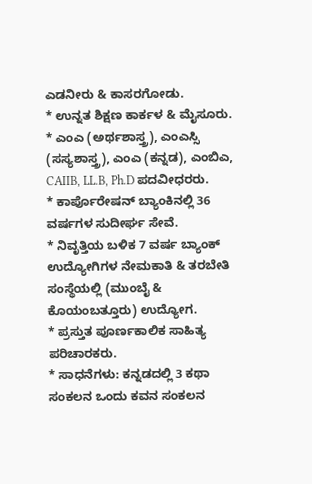ಎಡನೀರು & ಕಾಸರಗೋಡು.
* ಉನ್ನತ ಶಿಕ್ಷಣ ಕಾರ್ಕಳ & ಮೈಸೂರು.
* ಎಂಎ (ಅರ್ಥಶಾಸ್ತ್ರ), ಎಂಎಸ್ಸಿ (ಸಸ್ಯಶಾಸ್ತ್ರ), ಎಂಎ (ಕನ್ನಡ), ಎಂಬಿಎ, CAIIB, LL.B, Ph.D ಪದವೀಧರರು.
* ಕಾರ್ಪೊರೇಷನ್ ಬ್ಯಾಂಕಿನಲ್ಲಿ 36 ವರ್ಷಗಳ ಸುದೀರ್ಘ ಸೇವೆ.
* ನಿವೃತ್ತಿಯ ಬಳಿಕ 7 ವರ್ಷ ಬ್ಯಾಂಕ್ ಉದ್ಯೋಗಿಗಳ ನೇಮಕಾತಿ & ತರಬೇತಿ ಸಂಸ್ಥೆಯಲ್ಲಿ (ಮುಂಬೈ & ಕೊಯಂಬತ್ತೂರು) ಉದ್ಯೋಗ.
* ಪ್ರಸ್ತುತ ಪೂರ್ಣಕಾಲಿಕ ಸಾಹಿತ್ಯ ಪರಿಚಾರಕರು.
* ಸಾಧನೆಗಳು: ಕನ್ನಡದಲ್ಲಿ 3 ಕಥಾ ಸಂಕಲನ ಒಂದು ಕವನ ಸಂಕಲನ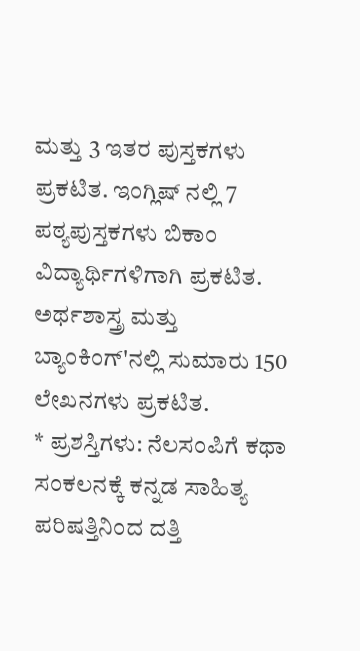ಮತ್ತು 3 ಇತರ ಪುಸ್ತಕಗಳು ಪ್ರಕಟಿತ. ಇಂಗ್ಲಿಷ್ ನಲ್ಲಿ 7 ಪಠ್ಯಪುಸ್ತಕಗಳು ಬಿಕಾಂ ವಿದ್ಯಾರ್ಥಿಗಳಿಗಾಗಿ ಪ್ರಕಟಿತ. ಅರ್ಥಶಾಸ್ತ್ರ ಮತ್ತು ಬ್ಯಾಂಕಿಂಗ್'ನಲ್ಲಿ ಸುಮಾರು 150 ಲೇಖನಗಳು ಪ್ರಕಟಿತ.
* ಪ್ರಶಸ್ತಿಗಳು: ನೆಲಸಂಪಿಗೆ ಕಥಾ ಸಂಕಲನಕ್ಕೆ ಕನ್ನಡ ಸಾಹಿತ್ಯ ಪರಿಷತ್ತಿನಿಂದ ದತ್ತಿ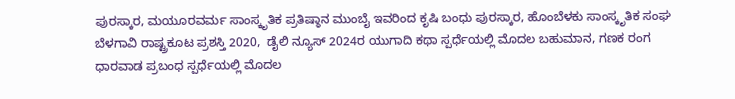ಪುರಸ್ಕಾರ, ಮಯೂರವರ್ಮ ಸಾಂಸ್ಕೃತಿಕ ಪ್ರತಿಷ್ಠಾನ ಮುಂಬೈ ಇವರಿಂದ ಕೃಷಿ ಬಂಧು ಪುರಸ್ಕಾರ, ಹೊಂಬೆಳಕು ಸಾಂಸ್ಕೃತಿಕ ಸಂಘ ಬೆಳಗಾವಿ ರಾಷ್ಟ್ರಕೂಟ ಪ್ರಶಸ್ತಿ 2020,  ಡೈಲಿ ನ್ಯೂಸ್ 2024ರ ಯುಗಾದಿ ಕಥಾ ಸ್ಪರ್ಧೆಯಲ್ಲಿ ಮೊದಲ ಬಹುಮಾನ, ಗಣಕ ರಂಗ ಧಾರವಾಡ ಪ್ರಬಂಧ ಸ್ಪರ್ಧೆಯಲ್ಲಿ ಮೊದಲ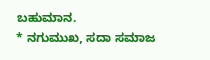ಬಹುಮಾನ.
* ನಗುಮುಖ, ಸದಾ ಸಮಾಜ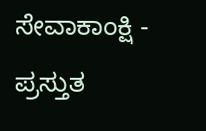ಸೇವಾಕಾಂಕ್ಷಿ - ಪ್ರಸ್ತುತ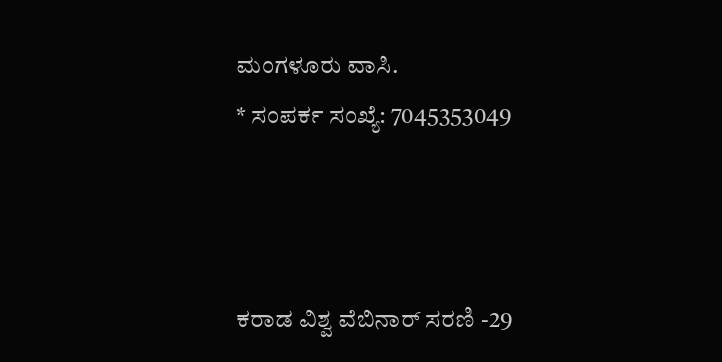ಮಂಗಳೂರು ವಾಸಿ.
* ಸಂಪರ್ಕ ಸಂಖ್ಯೆ: 7045353049



ಕರಾಡ ವಿಶ್ವ ವೆಬಿನಾರ್ ಸರಣಿ -29